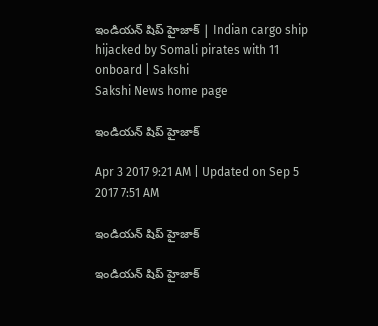ఇండియన్‌ షిప్‌ హైజాక్‌ | Indian cargo ship hijacked by Somali pirates with 11 onboard | Sakshi
Sakshi News home page

ఇండియన్‌ షిప్‌ హైజాక్‌

Apr 3 2017 9:21 AM | Updated on Sep 5 2017 7:51 AM

ఇండియన్‌ షిప్‌ హైజాక్‌

ఇండియన్‌ షిప్‌ హైజాక్‌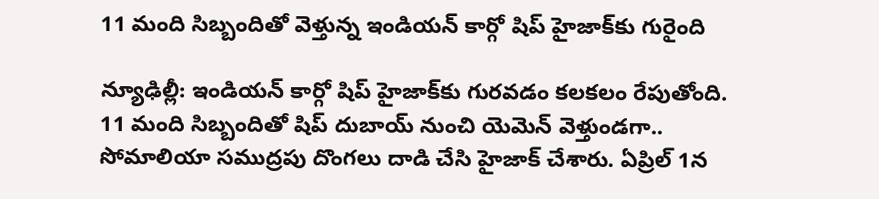11 మంది సిబ్బందితో వెళ్తున్న ఇండియన్‌ కార్గో షిప్‌ హైజాక్‌కు గురైంది

న్యూఢిల్లీ: ఇండియన్‌ కార్గో షిప్‌ హైజాక్‌కు గురవడం కలకలం రేపుతోంది. 11 మంది సిబ్బందితో షిప్‌ దుబాయ్‌ నుంచి యెమెన్‌ వెళ్తుండగా.. సోమాలియా సముద్రపు దొంగలు దాడి చేసి హైజాక్‌ చేశారు. ఏప్రిల్‌ 1న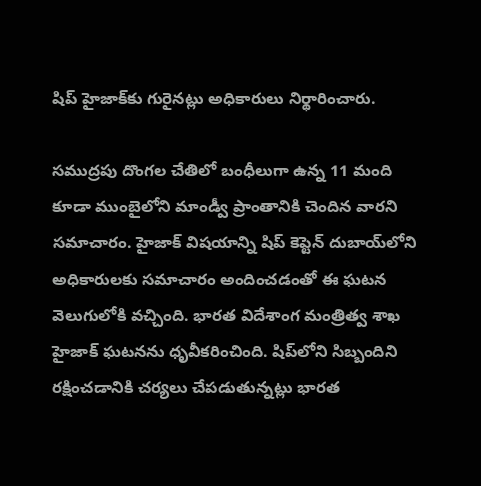షిప్‌ హైజాక్‌కు గురైనట్లు అధికారులు నిర్థారించారు.

సముద్రపు దొంగల చేతిలో బంధీలుగా ఉన్న 11 మంది కూడా ముంబైలోని మాండ్వీ ప్రాంతానికి చెందిన వారని సమాచారం. హైజాక్‌ విషయాన్ని షిప్‌ కెప్టెన్‌ దుబాయ్‌లోని అధికారులకు సమాచారం అందించడంతో ఈ ఘటన వెలుగులోకి వచ్చింది. భారత విదేశాంగ మంత్రిత్వ శాఖ హైజాక్‌ ఘటనను ధృవీకరించింది. షిప్‌లోని సిబ్బందిని రక్షించడానికి చర్యలు చేపడుతున్నట్లు భారత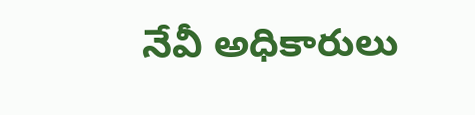నేవీ అధికారులు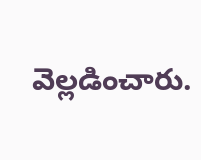వెల్లడించారు.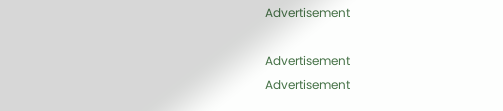Advertisement

Advertisement
Advertisement